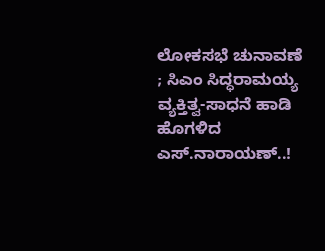ಲೋಕಸಭೆ ಚುನಾವಣೆ ; ಸಿಎಂ ಸಿದ್ಧರಾಮಯ್ಯ ವ್ಯಕ್ತಿತ್ವ-ಸಾಧನೆ ಹಾಡಿ ಹೊಗಳಿದ ಎಸ್.ನಾರಾಯಣ್..!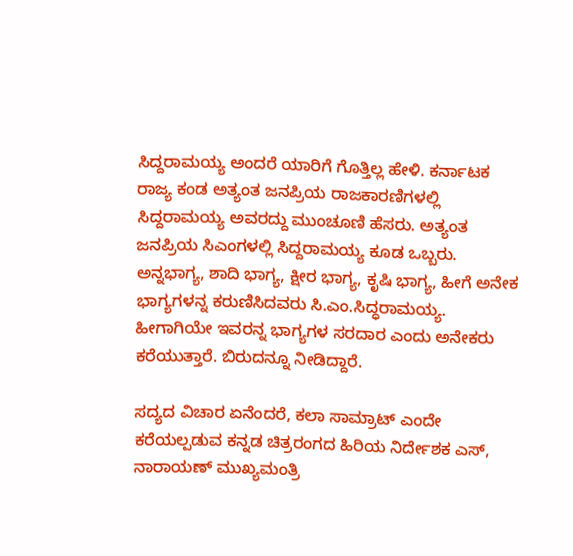ಸಿದ್ದರಾಮಯ್ಯ ಅಂದರೆ ಯಾರಿಗೆ ಗೊತ್ತಿಲ್ಲ ಹೇಳಿ. ಕರ್ನಾಟಕ ರಾಜ್ಯ ಕಂಡ ಅತ್ಯಂತ ಜನಪ್ರಿಯ ರಾಜಕಾರಣಿಗಳಲ್ಲಿ ಸಿದ್ದರಾಮಯ್ಯ ಅವರದ್ದು ಮುಂಚೂಣಿ ಹೆಸರು. ಅತ್ಯಂತ ಜನಪ್ರಿಯ ಸಿಎಂಗಳಲ್ಲಿ ಸಿದ್ದರಾಮಯ್ಯ ಕೂಡ ಒಬ್ಬರು.
ಅನ್ನಭಾಗ್ಯ, ಶಾದಿ ಭಾಗ್ಯ, ಕ್ಷೀರ ಭಾಗ್ಯ, ಕೃಷಿ ಭಾಗ್ಯ, ಹೀಗೆ ಅನೇಕ ಭಾಗ್ಯಗಳನ್ನ ಕರುಣಿಸಿದವರು ಸಿ.ಎಂ.ಸಿದ್ಧರಾಮಯ್ಯ. ಹೀಗಾಗಿಯೇ ಇವರನ್ನ ಭಾಗ್ಯಗಳ ಸರದಾರ ಎಂದು ಅನೇಕರು ಕರೆಯುತ್ತಾರೆ. ಬಿರುದನ್ನೂ ನೀಡಿದ್ದಾರೆ.

ಸದ್ಯದ ವಿಚಾರ ಏನೆಂದರೆ, ಕಲಾ ಸಾಮ್ರಾಟ್ ಎಂದೇ ಕರೆಯಲ್ಪಡುವ ಕನ್ನಡ ಚಿತ್ರರಂಗದ ಹಿರಿಯ ನಿರ್ದೇಶಕ ಎಸ್, ನಾರಾಯಣ್ ಮುಖ್ಯಮಂತ್ರಿ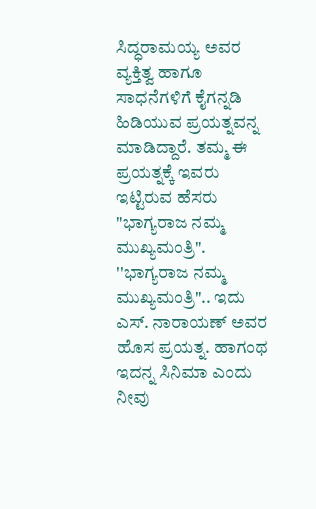ಸಿದ್ಧರಾಮಯ್ಯ ಅವರ ವ್ಯಕ್ತಿತ್ವ ಹಾಗೂ ಸಾಧನೆಗಳಿಗೆ ಕೈಗನ್ನಡಿ ಹಿಡಿಯುವ ಪ್ರಯತ್ನವನ್ನ ಮಾಡಿದ್ದಾರೆ. ತಮ್ಮ ಈ ಪ್ರಯತ್ನಕ್ಕೆ ಇವರು ಇಟ್ಟಿರುವ ಹೆಸರು "ಭಾಗ್ಯರಾಜ ನಮ್ಮ ಮುಖ್ಯಮಂತ್ರಿ".
''ಭಾಗ್ಯರಾಜ ನಮ್ಮ ಮುಖ್ಯಮಂತ್ರಿ".. ಇದು ಎಸ್. ನಾರಾಯಣ್ ಅವರ ಹೊಸ ಪ್ರಯತ್ನ. ಹಾಗಂಥ ಇದನ್ನ ಸಿನಿಮಾ ಎಂದು ನೀವು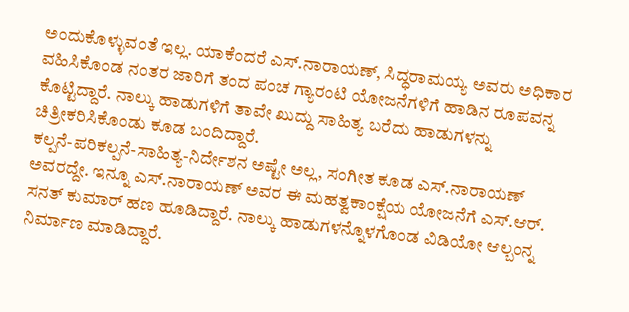ಅಂದುಕೊಳ್ಳುವಂತೆ ಇಲ್ಲ. ಯಾಕೆಂದರೆ ಎಸ್.ನಾರಾಯಣ್, ಸಿದ್ಧರಾಮಯ್ಯ ಅವರು ಅಧಿಕಾರ ವಹಿಸಿಕೊಂಡ ನಂತರ ಜಾರಿಗೆ ತಂದ ಪಂಚ ಗ್ಯಾರಂಟಿ ಯೋಜನೆಗಳಿಗೆ ಹಾಡಿನ ರೂಪವನ್ನ ಕೊಟ್ಟಿದ್ದಾರೆ. ನಾಲ್ಕು ಹಾಡುಗಳಿಗೆ ತಾವೇ ಖುದ್ದು ಸಾಹಿತ್ಯ ಬರೆದು ಹಾಡುಗಳನ್ನು ಚಿತ್ರೀಕರಿಸಿಕೊಂಡು ಕೂಡ ಬಂದಿದ್ದಾರೆ.
ಕಲ್ಪನೆ-ಪರಿಕಲ್ಪನೆ-ಸಾಹಿತ್ಯ-ನಿರ್ದೇಶನ ಅಷ್ಟೇ ಅಲ್ಲ, ಸಂಗೀತ ಕೂಡ ಎಸ್.ನಾರಾಯಣ್ ಅವರದ್ದೇ. ಇನ್ನೂ ಎಸ್.ನಾರಾಯಣ್ ಅವರ ಈ ಮಹತ್ವಕಾಂಕ್ಷೆಯ ಯೋಜನೆಗೆ ಎಸ್.ಆರ್. ಸನತ್ ಕುಮಾರ್ ಹಣ ಹೂಡಿದ್ದಾರೆ. ನಾಲ್ಕು ಹಾಡುಗಳನ್ನೊಳಗೊಂಡ ವಿಡಿಯೋ ಆಲ್ಬಂನ್ನ ನಿರ್ಮಾಣ ಮಾಡಿದ್ದಾರೆ.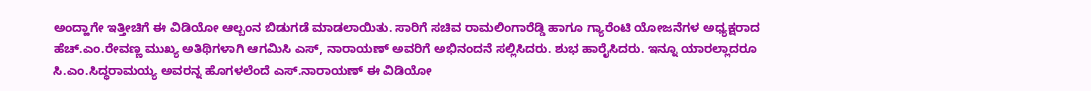ಅಂದ್ಹಾಗೇ ಇತ್ತೀಚಿಗೆ ಈ ವಿಡಿಯೋ ಆಲ್ಬಂನ ಬಿಡುಗಡೆ ಮಾಡಲಾಯಿತು. ಸಾರಿಗೆ ಸಚಿವ ರಾಮಲಿಂಗಾರೆಡ್ಡಿ ಹಾಗೂ ಗ್ಯಾರೆಂಟಿ ಯೋಜನೆಗಳ ಅಧ್ಯಕ್ಷರಾದ ಹೆಚ್.ಎಂ.ರೇವಣ್ಣ ಮುಖ್ಯ ಅತಿಥಿಗಳಾಗಿ ಆಗಮಿಸಿ ಎಸ್, ನಾರಾಯಣ್ ಅವರಿಗೆ ಅಭಿನಂದನೆ ಸಲ್ಲಿಸಿದರು. ಶುಭ ಹಾರೈಸಿದರು. ಇನ್ನೂ ಯಾರಲ್ಲಾದರೂ ಸಿ.ಎಂ.ಸಿದ್ಧರಾಮಯ್ಯ ಅವರನ್ನ ಹೊಗಳಲೆಂದೆ ಎಸ್.ನಾರಾಯಣ್ ಈ ವಿಡಿಯೋ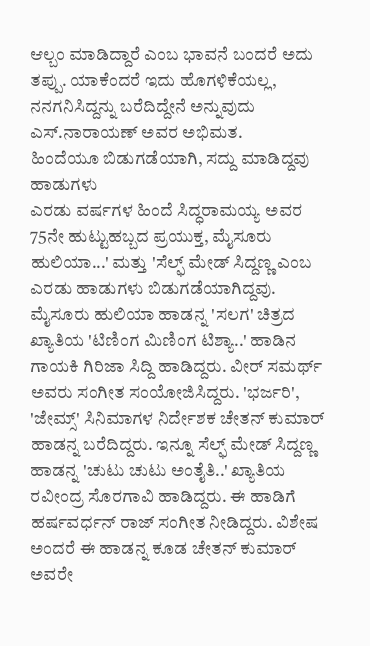ಆಲ್ಬಂ ಮಾಡಿದ್ದಾರೆ ಎಂಬ ಭಾವನೆ ಬಂದರೆ ಅದು ತಪ್ಪು. ಯಾಕೆಂದರೆ ಇದು ಹೊಗಳಿಕೆಯಲ್ಲ, ನನಗನಿಸಿದ್ದನ್ನು ಬರೆದಿದ್ದೇನೆ ಅನ್ನುವುದು ಎಸ್.ನಾರಾಯಣ್ ಅವರ ಅಭಿಮತ.
ಹಿಂದೆಯೂ ಬಿಡುಗಡೆಯಾಗಿ, ಸದ್ದು ಮಾಡಿದ್ದವು ಹಾಡುಗಳು
ಎರಡು ವರ್ಷಗಳ ಹಿಂದೆ ಸಿದ್ಧರಾಮಯ್ಯ ಅವರ 75ನೇ ಹುಟ್ಟುಹಬ್ಬದ ಪ್ರಯುಕ್ತ, ಮೈಸೂರು ಹುಲಿಯಾ...' ಮತ್ತು 'ಸೆಲ್ಫ್ ಮೇಡ್ ಸಿದ್ದಣ್ಣ ಎಂಬ ಎರಡು ಹಾಡುಗಳು ಬಿಡುಗಡೆಯಾಗಿದ್ದವು. ಮೈಸೂರು ಹುಲಿಯಾ ಹಾಡನ್ನ 'ಸಲಗ' ಚಿತ್ರದ ಖ್ಯಾತಿಯ 'ಟಿಣಿಂಗ ಮಿಣಿಂಗ ಟಿಶ್ಯಾ..' ಹಾಡಿನ ಗಾಯಕಿ ಗಿರಿಜಾ ಸಿದ್ದಿ ಹಾಡಿದ್ದರು. ವೀರ್ ಸಮರ್ಥ್ ಅವರು ಸಂಗೀತ ಸಂಯೋಜಿಸಿದ್ದರು. 'ಭರ್ಜರಿ', 'ಜೇಮ್ಸ್' ಸಿನಿಮಾಗಳ ನಿರ್ದೇಶಕ ಚೇತನ್ ಕುಮಾರ್ ಹಾಡನ್ನ ಬರೆದಿದ್ದರು. ಇನ್ನೂ ಸೆಲ್ಫ್ ಮೇಡ್ ಸಿದ್ದಣ್ಣ ಹಾಡನ್ನ 'ಚುಟು ಚುಟು ಅಂತೈತಿ..' ಖ್ಯಾತಿಯ ರವೀಂದ್ರ ಸೊರಗಾವಿ ಹಾಡಿದ್ದರು. ಈ ಹಾಡಿಗೆ ಹರ್ಷವರ್ಧನ್ ರಾಜ್ ಸಂಗೀತ ನೀಡಿದ್ದರು. ವಿಶೇಷ ಅಂದರೆ ಈ ಹಾಡನ್ನ ಕೂಡ ಚೇತನ್ ಕುಮಾರ್ ಅವರೇ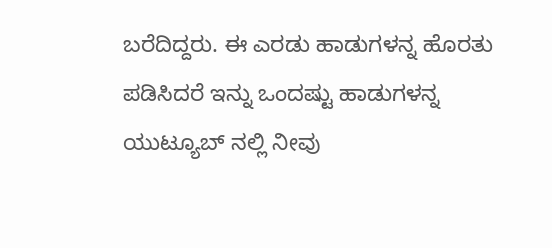ಬರೆದಿದ್ದರು. ಈ ಎರಡು ಹಾಡುಗಳನ್ನ ಹೊರತು ಪಡಿಸಿದರೆ ಇನ್ನು ಒಂದಷ್ಟು ಹಾಡುಗಳನ್ನ ಯುಟ್ಯೂಬ್ ನಲ್ಲಿ ನೀವು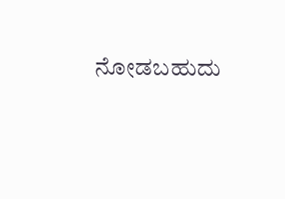ನೋಡಬಹುದು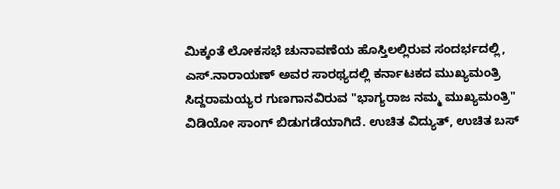ಮಿಕ್ಕಂತೆ ಲೋಕಸಭೆ ಚುನಾವಣೆಯ ಹೊಸ್ತಿಲಲ್ಲಿರುವ ಸಂದರ್ಭದಲ್ಲಿ, ಎಸ್.ನಾರಾಯಣ್ ಅವರ ಸಾರಥ್ಯದಲ್ಲಿ ಕರ್ನಾಟಕದ ಮುಖ್ಯಮಂತ್ರಿ ಸಿದ್ದರಾಮಯ್ಯರ ಗುಣಗಾನವಿರುವ "ಭಾಗ್ಯರಾಜ ನಮ್ಮ ಮುಖ್ಯಮಂತ್ರಿ" ವಿಡಿಯೋ ಸಾಂಗ್ ಬಿಡುಗಡೆಯಾಗಿದೆ. ಉಚಿತ ವಿದ್ಯುತ್, ಉಚಿತ ಬಸ್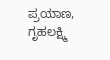ಪ್ರಯಾಣ, ಗೃಹಲಕ್ಷ್ಮಿ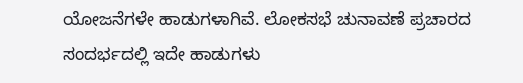ಯೋಜನೆಗಳೇ ಹಾಡುಗಳಾಗಿವೆ. ಲೋಕಸಭೆ ಚುನಾವಣೆ ಪ್ರಚಾರದ ಸಂದರ್ಭದಲ್ಲಿ ಇದೇ ಹಾಡುಗಳು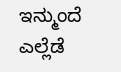ಇನ್ಮುಂದೆ ಎಲ್ಲೆಡೆ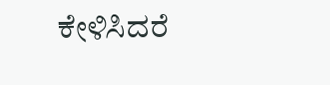ಕೇಳಿಸಿದರೆ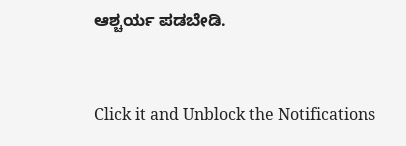ಆಶ್ಚರ್ಯ ಪಡಬೇಡಿ.


Click it and Unblock the Notifications